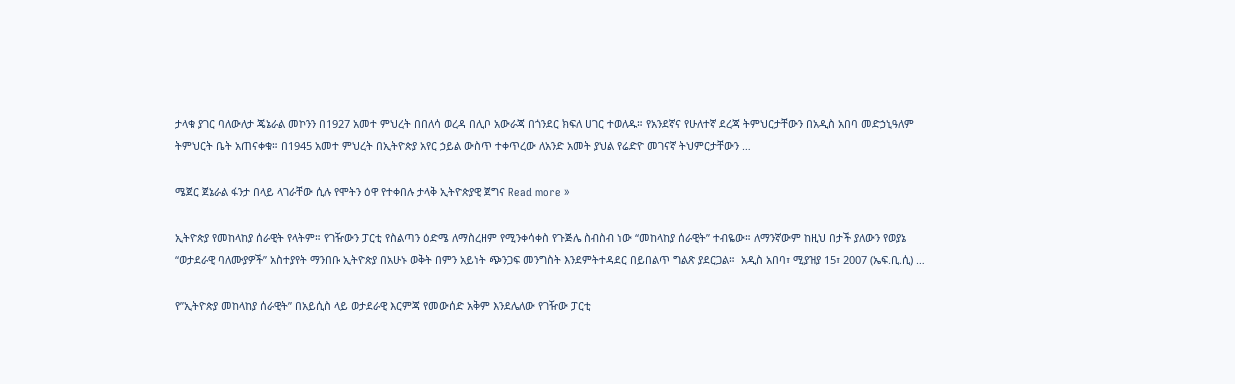ታላቁ ያገር ባለውለታ ጄኔራል መኮንን በ1927 አመተ ምህረት በበለሳ ወረዳ በሊቦ አውራጃ በጎንደር ክፍለ ሀገር ተወለዱ። የአንደኛና የሁለተኛ ደረጃ ትምህርታቸውን በአዲስ አበባ መድኃኒዓለም ትምህርት ቤት አጠናቀቁ። በ1945 አመተ ምህረት በኢትዮጵያ አየር ኃይል ውስጥ ተቀጥረው ለአንድ አመት ያህል የሬድዮ መገናኛ ትህምርታቸውን …

ሜጀር ጀኔራል ፋንታ በላይ ላገራቸው ሲሉ የሞትን ዕዋ የተቀበሉ ታላቅ ኢትዮጵያዊ ጀግና Read more »

ኢትዮጵያ የመከላከያ ሰራዊት የላትም። የገዥውን ፓርቲ የስልጣን ዕድሜ ለማስረዘም የሚንቀሳቀስ የጉጅሌ ስብስብ ነው “መከላከያ ሰራዊት” ተብዬው። ለማንኛውም ከዚህ በታች ያለውን የወያኔ “ወታደራዊ ባለሙያዎች” አስተያየት ማንበቡ ኢትዮጵያ በአሁኑ ወቅት በምን አይነት ጭንጋፍ መንግስት እንደምትተዳደር በይበልጥ ግልጽ ያደርጋል።  አዲስ አበባ፣ ሚያዝያ 15፣ 2007 (ኤፍ.ቢ.ሲ) …

የ”ኢትዮጵያ መከላከያ ሰራዊት” በአይሲስ ላይ ወታደራዊ እርምጃ የመውሰድ አቅም እንደሌለው የገዥው ፓርቲ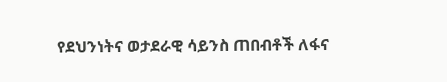የደህንነትና ወታደራዊ ሳይንስ ጠበብቶች ለፋና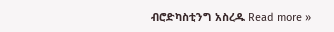ብሮድካስቲንግ አስረዱ Read more »